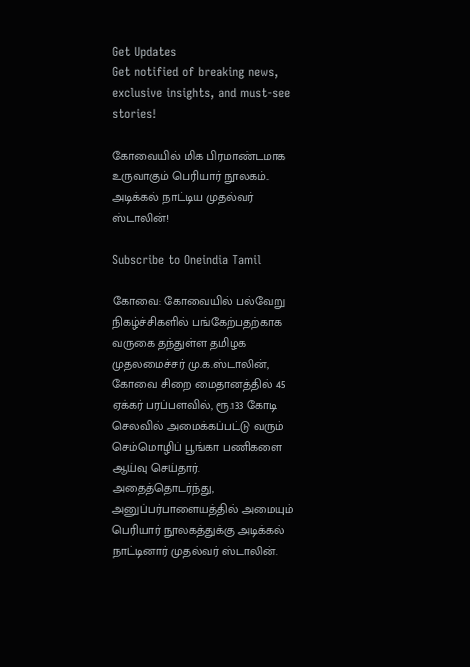Get Updates
Get notified of breaking news, exclusive insights, and must-see stories!

கோவையில் மிக பிரமாண்டமாக உருவாகும் பெரியார் நூலகம்.. அடிக்கல் நாட்டிய முதல்வர் ஸ்டாலின்!

Subscribe to Oneindia Tamil

கோவை: கோவையில் பல்வேறு நிகழ்ச்சிகளில் பங்கேற்பதற்காக வருகை தந்துள்ள தமிழக முதலமைச்சர் மு.க.ஸ்டாலின், கோவை சிறை மைதானத்தில் 45 ஏக்கர் பரப்பளவில், ரூ.133 கோடி செலவில் அமைக்கப்பட்டு வரும் செம்மொழிப் பூங்கா பணிகளை ஆய்வு செய்தார். அதைத்தொடர்ந்து, அனுப்பர்பாளையத்தில் அமையும் பெரியார் நூலகத்துக்கு அடிக்கல் நாட்டினார் முதல்வர் ஸ்டாலின்.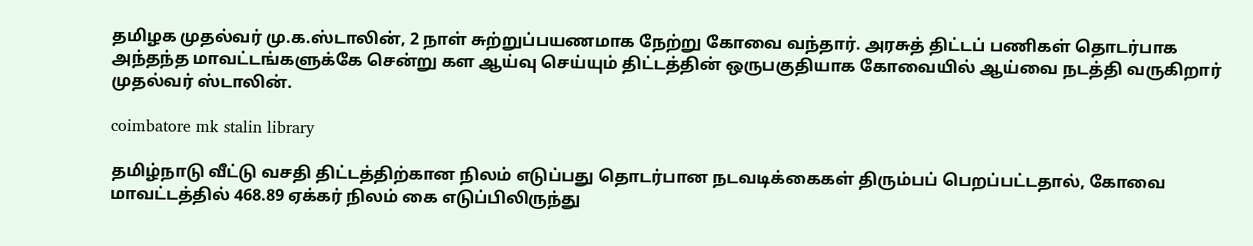தமிழக முதல்வர் மு.க.ஸ்டாலின், 2 நாள் சுற்றுப்பயணமாக நேற்று கோவை வந்தார். அரசுத் திட்டப் பணிகள் தொடர்பாக அந்தந்த மாவட்டங்களுக்கே சென்று கள ஆய்வு செய்யும் திட்டத்தின் ஒருபகுதியாக கோவையில் ஆய்வை நடத்தி வருகிறார் முதல்வர் ஸ்டாலின்.

coimbatore mk stalin library

தமிழ்நாடு வீட்டு வசதி திட்டத்திற்கான நிலம் எடுப்பது தொடர்பான நடவடிக்கைகள் திரும்பப் பெறப்பட்டதால், கோவை மாவட்டத்தில் 468.89 ஏக்கர் நிலம் கை எடுப்பிலிருந்து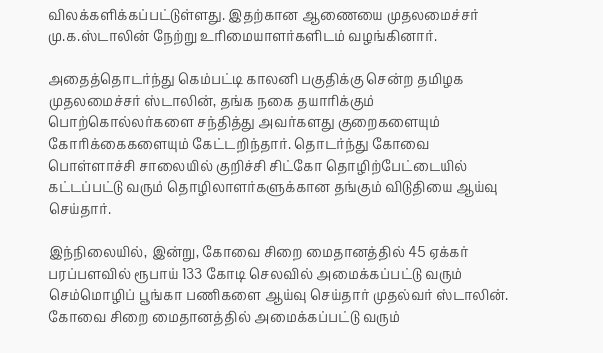விலக்களிக்கப்பட்டுள்ளது. இதற்கான ஆணையை முதலமைச்சர் மு.க.ஸ்டாலின் நேற்று உரிமையாளர்களிடம் வழங்கினார்.

அதைத்தொடர்ந்து கெம்பட்டி காலனி பகுதிக்கு சென்ற தமிழக முதலமைச்சர் ஸ்டாலின், தங்க நகை தயாரிக்கும் பொற்கொல்லர்களை சந்தித்து அவர்களது குறைகளையும் கோரிக்கைகளையும் கேட்டறிந்தார். தொடர்ந்து கோவை பொள்ளாச்சி சாலையில் குறிச்சி சிட்கோ தொழிற்பேட்டையில் கட்டப்பட்டு வரும் தொழிலாளர்களுக்கான தங்கும் விடுதியை ஆய்வு செய்தார்.

இந்நிலையில், இன்று, கோவை சிறை மைதானத்தில் 45 ஏக்கர் பரப்பளவில் ரூபாய் 133 கோடி செலவில் அமைக்கப்பட்டு வரும் செம்மொழிப் பூங்கா பணிகளை ஆய்வு செய்தார் முதல்வர் ஸ்டாலின். கோவை சிறை மைதானத்தில் அமைக்கப்பட்டு வரும்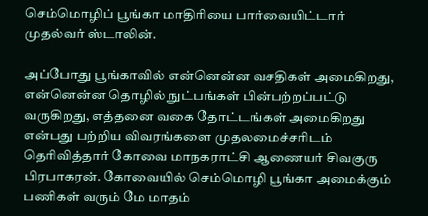செம்மொழிப் பூங்கா மாதிரியை பார்வையிட்டார் முதல்வர் ஸ்டாலின்.

அப்போது பூங்காவில் என்னென்ன வசதிகள் அமைகிறது, என்னென்ன தொழில் நுட்பங்கள் பின்பற்றப்பட்டு வருகிறது, எத்தனை வகை தோட்டங்கள் அமைகிறது என்பது பற்றிய விவரங்களை முதலமைச்சரிடம் தெரிவித்தார் கோவை மாநகராட்சி ஆணையர் சிவகுரு பிரபாகரன். கோவையில் செம்மொழி பூங்கா அமைக்கும் பணிகள் வரும் மே மாதம்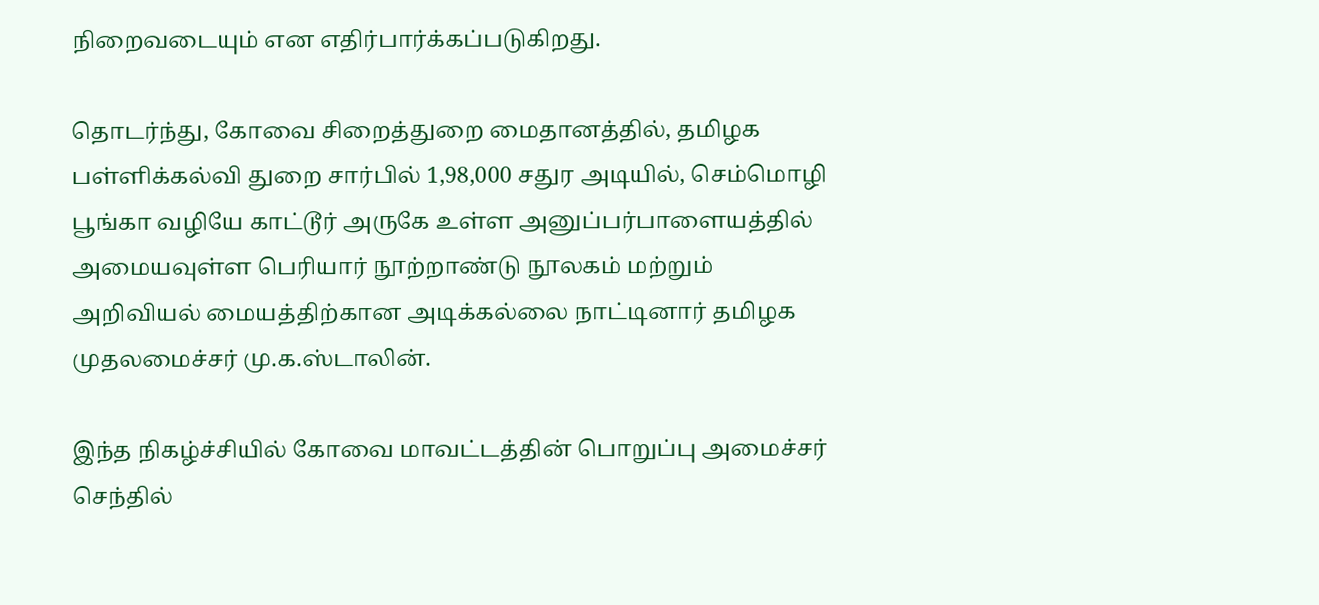நிறைவடையும் என எதிர்பார்க்கப்படுகிறது.

தொடர்ந்து, கோவை சிறைத்துறை மைதானத்தில், தமிழக பள்ளிக்கல்வி துறை சார்பில் 1,98,000 சதுர அடியில், செம்மொழி பூங்கா வழியே காட்டூர் அருகே உள்ள அனுப்பர்பாளையத்தில் அமையவுள்ள பெரியார் நூற்றாண்டு நூலகம் மற்றும் அறிவியல் மையத்திற்கான அடிக்கல்லை நாட்டினார் தமிழக முதலமைச்சர் மு.க.ஸ்டாலின்.

இந்த நிகழ்ச்சியில் கோவை மாவட்டத்தின் பொறுப்பு அமைச்சர் செந்தில்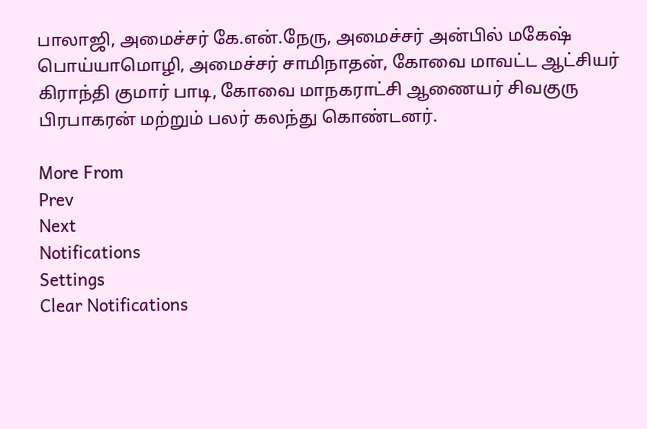பாலாஜி, அமைச்சர் கே.என்.நேரு, அமைச்சர் அன்பில் மகேஷ் பொய்யாமொழி, அமைச்சர் சாமிநாதன், கோவை மாவட்ட ஆட்சியர் கிராந்தி குமார் பாடி, கோவை மாநகராட்சி ஆணையர் சிவகுரு பிரபாகரன் மற்றும் பலர் கலந்து கொண்டனர்.

More From
Prev
Next
Notifications
Settings
Clear Notifications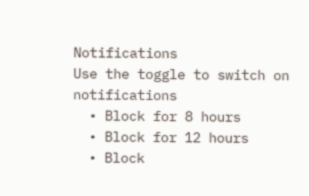Notifications
Use the toggle to switch on notifications
  • Block for 8 hours
  • Block for 12 hours
  • Block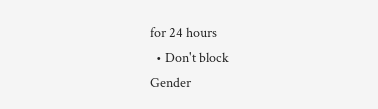for 24 hours
  • Don't block
Gender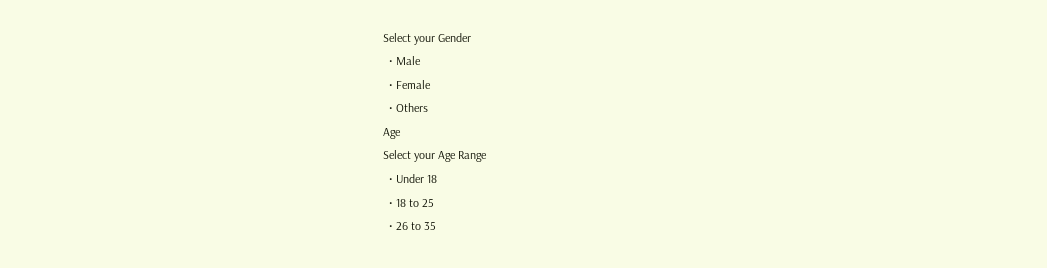Select your Gender
  • Male
  • Female
  • Others
Age
Select your Age Range
  • Under 18
  • 18 to 25
  • 26 to 35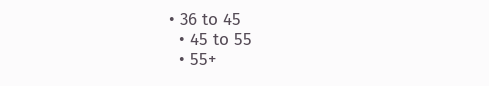• 36 to 45
  • 45 to 55
  • 55+